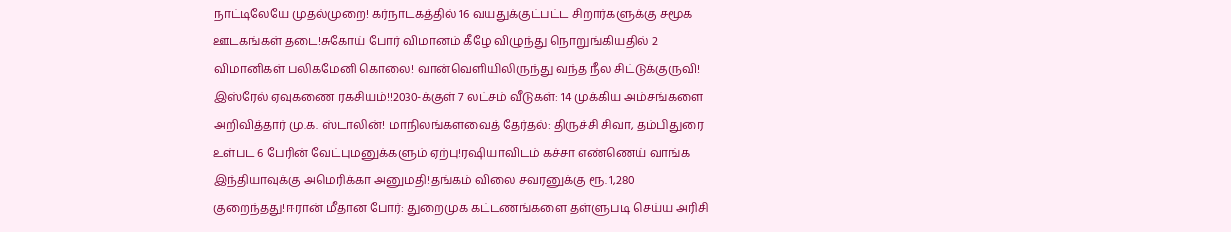நாட்டிலேயே முதல்முறை! கர்நாடகத்தில் 16 வயதுக்குட்பட்ட சிறார்களுக்கு சமூக ஊடகங்கள் தடை!சுகோய் போர் விமானம் கீழே விழுந்து நொறுங்கியதில் 2 விமானிகள் பலிகமேனி கொலை! வான்வெளியிலிருந்து வந்த நீல சிட்டுக்குருவி! இஸ்ரேல் ஏவுகணை ரகசியம்!!2030-க்குள் 7 லட்சம் வீடுகள்: 14 முக்கிய அம்சங்களை அறிவித்தார் மு.க. ஸ்டாலின்! மாநிலங்களவைத் தேர்தல்: திருச்சி சிவா, தம்பிதுரை உள்பட 6 பேரின் வேட்புமனுக்களும் ஏற்பு!ரஷியாவிடம் கச்சா எண்ணெய் வாங்க இந்தியாவுக்கு அமெரிக்கா அனுமதி!தங்கம் விலை சவரனுக்கு ரூ. 1,280 குறைந்தது!ஈரான் மீதான போர்: துறைமுக கட்டணங்களை தள்ளுபடி செய்ய அரிசி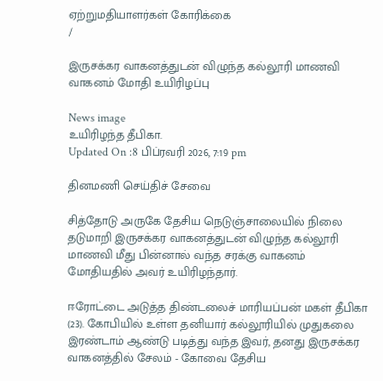ஏற்றுமதியாளர்கள் கோரிக்கை
/

இருசக்கர வாகனத்துடன் விழுந்த கல்லூரி மாணவி வாகனம் மோதி உயிரிழப்பு

News image
உயிரிழந்த தீபிகா.
Updated On :8 பிப்ரவரி 2026, 7:19 pm

தினமணி செய்திச் சேவை

சித்தோடு அருகே தேசிய நெடுஞ்சாலையில் நிலை தடுமாறி இருசக்கர வாகனத்துடன் விழுந்த கல்லூரி மாணவி மீது பின்னால் வந்த சரக்கு வாகனம் மோதியதில் அவர் உயிரிழந்தார்.

ஈரோட்டை அடுத்த திண்டலைச் மாரியப்பன் மகள் தீபிகா (23). கோபியில் உள்ள தனியார் கல்லூரியில் முதுகலை இரண்டாம் ஆண்டு படித்து வந்த இவர், தனது இருசக்கர வாகனத்தில் சேலம் - கோவை தேசிய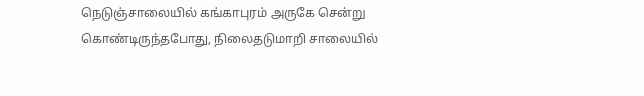நெடுஞ்சாலையில் கங்காபுரம் அருகே சென்று கொண்டிருந்தபோது, நிலைதடுமாறி சாலையில்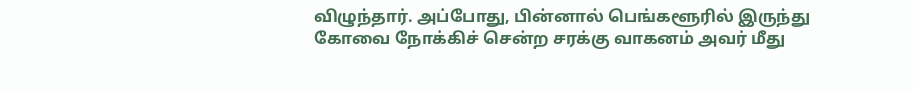விழுந்தார். அப்போது, பின்னால் பெங்களூரில் இருந்து கோவை நோக்கிச் சென்ற சரக்கு வாகனம் அவர் மீது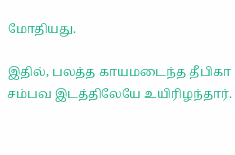மோதியது.

இதில், பலத்த காயமடைந்த தீபிகா சம்பவ இடத்திலேயே உயிரிழந்தார்.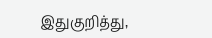இதுகுறித்து,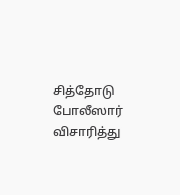சித்தோடு போலீஸார் விசாரித்து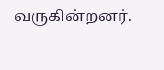வருகின்றனர்.